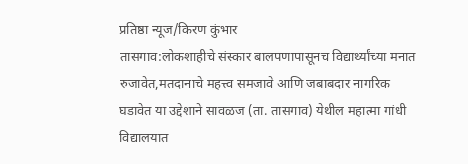प्रतिष्ठा न्यूज/किरण कुंभार
तासगाव:लोकशाहीचे संस्कार बालपणापासूनच विद्यार्थ्यांच्या मनात रुजावेत,मतदानाचे महत्त्व समजावे आणि जबाबदार नागरिक घडावेत या उद्देशाने सावळज (ता. तासगाव) येथील महात्मा गांधी विद्यालयात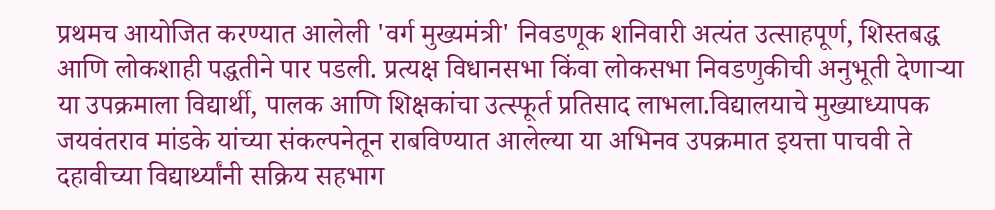प्रथमच आयोजित करण्यात आलेली 'वर्ग मुख्यमंत्री' निवडणूक शनिवारी अत्यंत उत्साहपूर्ण, शिस्तबद्ध आणि लोकशाही पद्धतीने पार पडली. प्रत्यक्ष विधानसभा किंवा लोकसभा निवडणुकीची अनुभूती देणाऱ्या या उपक्रमाला विद्यार्थी, पालक आणि शिक्षकांचा उत्स्फूर्त प्रतिसाद लाभला.विद्यालयाचे मुख्याध्यापक जयवंतराव मांडके यांच्या संकल्पनेतून राबविण्यात आलेल्या या अभिनव उपक्रमात इयत्ता पाचवी ते दहावीच्या विद्यार्थ्यांनी सक्रिय सहभाग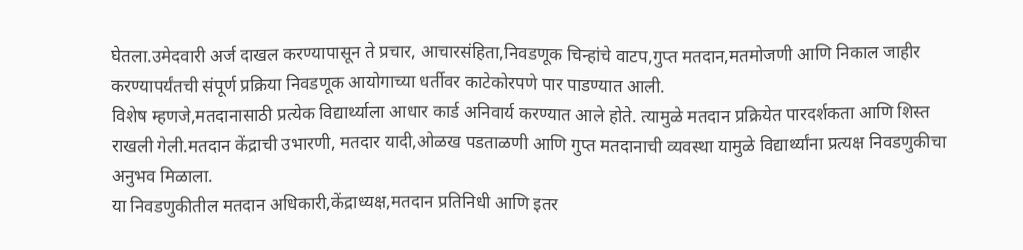घेतला.उमेदवारी अर्ज दाखल करण्यापासून ते प्रचार, आचारसंहिता,निवडणूक चिन्हांचे वाटप,गुप्त मतदान,मतमोजणी आणि निकाल जाहीर करण्यापर्यंतची संपूर्ण प्रक्रिया निवडणूक आयोगाच्या धर्तीवर काटेकोरपणे पार पाडण्यात आली.
विशेष म्हणजे,मतदानासाठी प्रत्येक विद्यार्थ्याला आधार कार्ड अनिवार्य करण्यात आले होते. त्यामुळे मतदान प्रक्रियेत पारदर्शकता आणि शिस्त राखली गेली.मतदान केंद्राची उभारणी, मतदार यादी,ओळख पडताळणी आणि गुप्त मतदानाची व्यवस्था यामुळे विद्यार्थ्यांना प्रत्यक्ष निवडणुकीचा अनुभव मिळाला.
या निवडणुकीतील मतदान अधिकारी,केंद्राध्यक्ष,मतदान प्रतिनिधी आणि इतर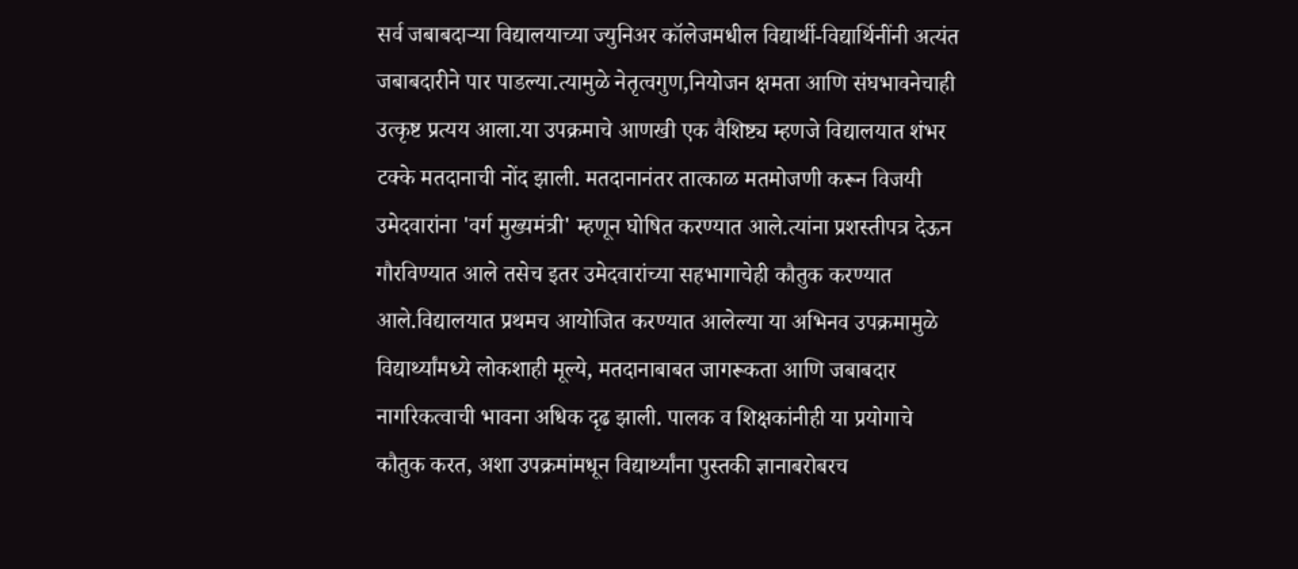सर्व जबाबदाऱ्या विद्यालयाच्या ज्युनिअर कॉलेजमधील विद्यार्थी-विद्यार्थिनींनी अत्यंत जबाबदारीने पार पाडल्या.त्यामुळे नेतृत्वगुण,नियोजन क्षमता आणि संघभावनेचाही उत्कृष्ट प्रत्यय आला.या उपक्रमाचे आणखी एक वैशिष्ट्य म्हणजे विद्यालयात शंभर टक्के मतदानाची नोंद झाली. मतदानानंतर तात्काळ मतमोजणी करून विजयी उमेदवारांना 'वर्ग मुख्यमंत्री' म्हणून घोषित करण्यात आले.त्यांना प्रशस्तीपत्र देऊन गौरविण्यात आले तसेच इतर उमेदवारांच्या सहभागाचेही कौतुक करण्यात आले.विद्यालयात प्रथमच आयोजित करण्यात आलेल्या या अभिनव उपक्रमामुळे विद्यार्थ्यांमध्ये लोकशाही मूल्ये, मतदानाबाबत जागरूकता आणि जबाबदार नागरिकत्वाची भावना अधिक दृढ झाली. पालक व शिक्षकांनीही या प्रयोगाचे कौतुक करत, अशा उपक्रमांमधून विद्यार्थ्यांना पुस्तकी ज्ञानाबरोबरच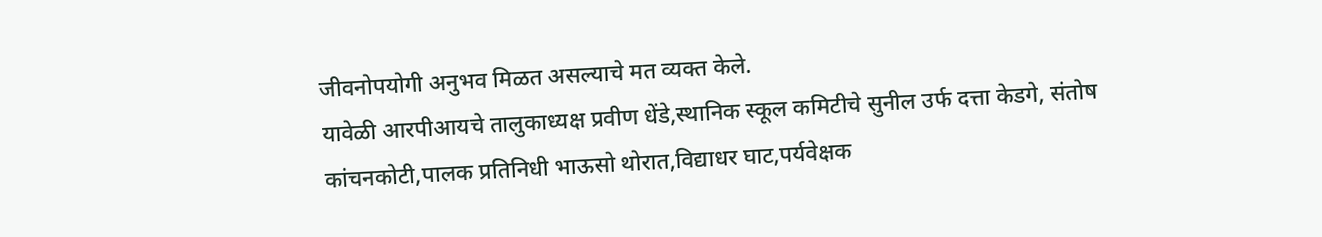जीवनोपयोगी अनुभव मिळत असल्याचे मत व्यक्त केले.
यावेळी आरपीआयचे तालुकाध्यक्ष प्रवीण धेंडे,स्थानिक स्कूल कमिटीचे सुनील उर्फ दत्ता केडगे, संतोष कांचनकोटी,पालक प्रतिनिधी भाऊसो थोरात,विद्याधर घाट,पर्यवेक्षक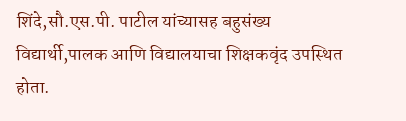शिंदे,सौ.एस.पी. पाटील यांच्यासह बहुसंख्य विद्यार्थी,पालक आणि विद्यालयाचा शिक्षकवृंद उपस्थित होता.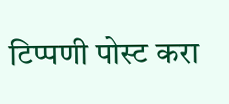टिप्पणी पोस्ट करा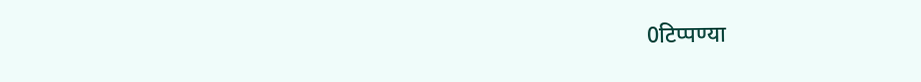0टिप्पण्या